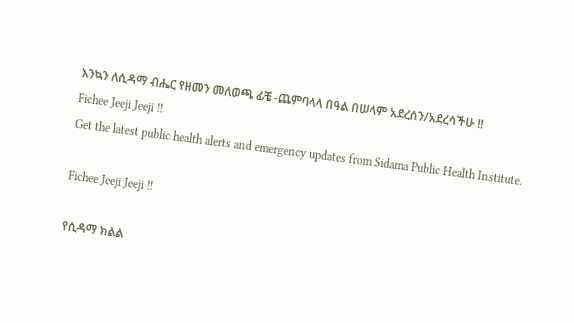እንኳን ለሲዳማ ብሔር የዘመን መለወጫ ፊቼ -ጨምባላላ በዓል በሠላም አደረሰን/አደረሳችሁ !!
Fichee Jeeji Jeeji !!
Get the latest public health alerts and emergency updates from Sidama Public Health Institute.

Fichee Jeeji Jeeji !!

የሲዳማ ክልል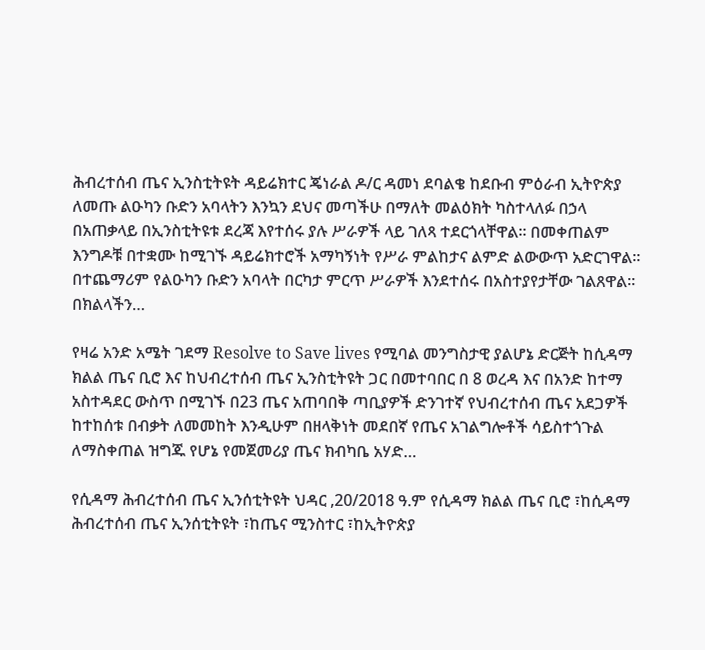ሕብረተሰብ ጤና ኢንስቲትዩት ዳይሬክተር ጄነራል ዶ/ር ዳመነ ደባልቄ ከደቡብ ምዕራብ ኢትዮጵያ ለመጡ ልዑካን ቡድን አባላትን እንኳን ደህና መጣችሁ በማለት መልዕክት ካስተላለፉ በኃላ በአጠቃላይ በኢንስቲትዩቱ ደረጃ እየተሰሩ ያሉ ሥራዎች ላይ ገለጻ ተደርጎላቸዋል። በመቀጠልም እንግዶቹ በተቋሙ ከሚገኙ ዳይሬክተሮች አማካኝነት የሥራ ምልከታና ልምድ ልውውጥ አድርገዋል። በተጨማሪም የልዑካን ቡድን አባላት በርካታ ምርጥ ሥራዎች እንደተሰሩ በአስተያየታቸው ገልጸዋል። በክልላችን…

የዛሬ አንድ አሜት ገደማ Resolve to Save lives የሚባል መንግስታዊ ያልሆኔ ድርጅት ከሲዳማ ክልል ጤና ቢሮ እና ከህብረተሰብ ጤና ኢንስቲትዩት ጋር በመተባበር በ 8 ወረዳ እና በአንድ ከተማ አስተዳደር ውስጥ በሚገኙ በ23 ጤና አጠባበቅ ጣቢያዎች ድንገተኛ የህብረተሰብ ጤና አደጋዎች ከተከሰቱ በብቃት ለመመከት እንዲሁም በዘላቅነት መደበኛ የጤና አገልግሎቶች ሳይስተጎጉል ለማስቀጠል ዝግጁ የሆኔ የመጀመሪያ ጤና ክብካቤ አሃድ…

የሲዳማ ሕብረተሰብ ጤና ኢንሰቲትዩት ህዳር ,20/2018 ዓ.ም የሲዳማ ክልል ጤና ቢሮ ፣ከሲዳማ ሕብረተሰብ ጤና ኢንሰቲትዩት ፣ከጤና ሚንስተር ፣ከኢትዮጵያ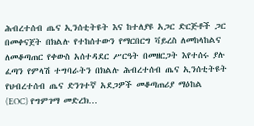ሕብረተሰብ ጤና ኢንሰቲትዩት እና ከተለያዩ አጋር ድርጅቶች ጋር በመቀናጀት በክልሉ የተከሰተውን የማርበርግ ቫይረስ ለመከላከልና ለመቆጣጠር የቀውስ አሰተዳደር ሥርዓት በመዘርጋት እየተሰሩ ያሉ ፈጣን የምላሽ ተግባራትን በክልሉ ሕብረተሰብ ጤና ኢንሰቲትዩት የህብረተሰብ ጤና ድንገተኛ አደጋዎች መቆጣጠሪያ ማዕከል (EOC) የግምገማ መድረክ…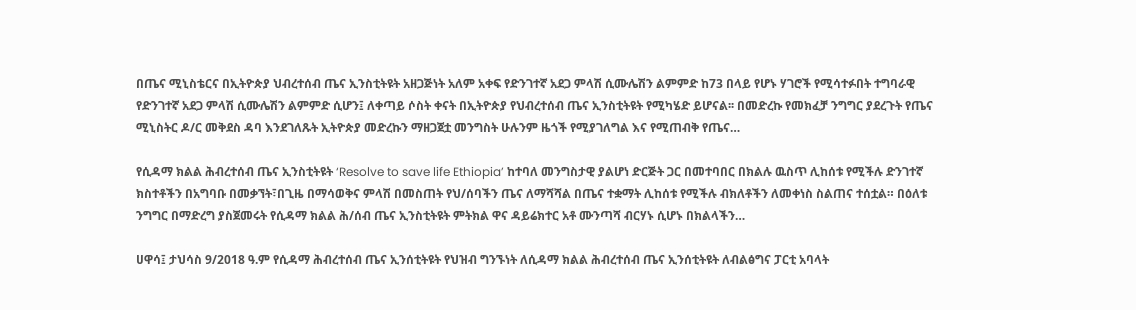በጤና ሚኒስቴርና በኢትዮጵያ ህብረተሰብ ጤና ኢንስቲትዩት አዘጋጅነት አለም አቀፍ የድንገተኛ አደጋ ምላሽ ሲሙሌሽን ልምምድ ከ73 በላይ የሆኑ ሃገሮች የሚሳተፉበት ተግባራዊ የድንገተኛ አደጋ ምላሽ ሲሙሌሽን ልምምድ ሲሆን፤ ለቀጣይ ሶስት ቀናት በኢትዮጵያ የህብረተሰብ ጤና ኢንስቲትዩት የሚካሄድ ይሆናል፡፡ በመድረኩ የመክፈቻ ንግግር ያደረጉት የጤና ሚኒስትር ዶ/ር መቅደስ ዳባ እንደገለጹት ኢትዮጵያ መድረኩን ማዘጋጀቷ መንግስት ሁሉንም ዜጎች የሚያገለግል እና የሚጠብቅ የጤና…

የሲዳማ ክልል ሕብረተሰብ ጤና ኢንስቲትዩት ‘Resolve to save life Ethiopia’ ከተባለ መንግስታዊ ያልሆነ ድርጅት ጋር በመተባበር በክልሉ ዉስጥ ሊከሰቱ የሚችሉ ድንገተኛ ክስተቶችን በአግባቡ በመቃኘት፣በጊዜ በማሳወቅና ምላሽ በመስጠት የህ/ሰባችን ጤና ለማሻሻል በጤና ተቋማት ሊከሰቱ የሚችሉ ብክለቶችን ለመቀነስ ስልጠና ተሰቷል። በዕለቱ ንግግር በማድረግ ያስጀመሩት የሲዳማ ክልል ሕ/ሰብ ጤና ኢንስቲትዩት ምትክል ዋና ዳይሬክተር አቶ ሙንጣሻ ብርሃኑ ሲሆኑ በክልላችን…

ሀዋሳ፤ ታህሳስ 9/2018 ዓ.ም የሲዳማ ሕብረተሰብ ጤና ኢንሰቲትዩት የህዝብ ግንኙነት ለሲዳማ ክልል ሕብረተሰብ ጤና ኢንሰቲትዩት ለብልፅግና ፓርቲ አባላት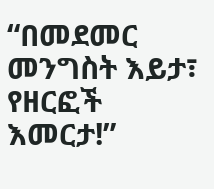“በመደመር መንግስት እይታ፣ የዘርፎች እመርታ!”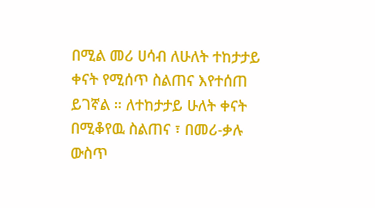በሚል መሪ ሀሳብ ለሁለት ተከታታይ ቀናት የሚሰጥ ስልጠና እየተሰጠ ይገኛል ። ለተከታታይ ሁለት ቀናት በሚቆየዉ ስልጠና ፣ በመሪ-ቃሉ ውስጥ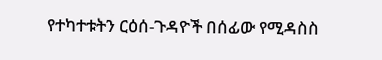የተካተቱትን ርዕሰ-ጉዳዮች በሰፊው የሚዳስስ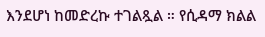እንደሆነ ከመድረኩ ተገልጿል ። የሲዳማ ክልል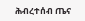ሕብረተሰብ ጤና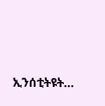ኢንሰቲትዩት…